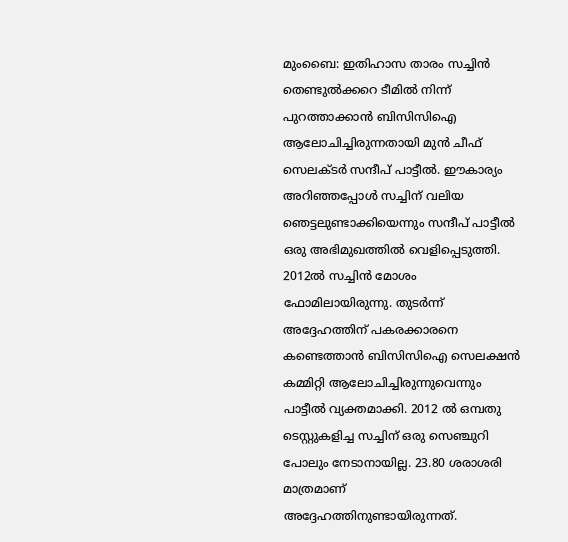മുംബൈ: ഇതിഹാസ താരം സച്ചിൻ തെണ്ടുൽക്കറെ ടീമിൽ നിന്ന് പുറത്താക്കാൻ ബിസിസിഐ ആലോചിച്ചിരുന്നതായി മുൻ ചീഫ് സെലക്ടർ സന്ദീപ് പാട്ടീൽ. ഈകാര്യം അറിഞ്ഞപ്പോൾ സച്ചിന് വലിയ ഞെട്ടലുണ്ടാക്കിയെന്നും സന്ദീപ് പാട്ടീൽ ഒരു അഭിമുഖത്തിൽ വെളിപ്പെടുത്തി.
2012ൽ സച്ചിൻ മോശം ഫോമിലായിരുന്നു. തുടർന്ന് അദ്ദേഹത്തിന് പകരക്കാരനെ കണ്ടെത്താൻ ബിസിസിഐ സെലക്ഷൻ കമ്മിറ്റി ആലോചിച്ചിരുന്നുവെന്നും പാട്ടീൽ വ്യക്തമാക്കി. 2012 ൽ ഒമ്പതു ടെസ്റ്റുകളിച്ച സച്ചിന് ഒരു സെഞ്ചുറി പോലും നേടാനായില്ല. 23.80 ശരാശരി മാത്രമാണ് അദ്ദേഹത്തിനുണ്ടായിരുന്നത്.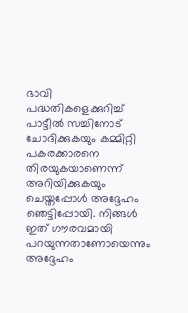ഭാവി പദ്ധതികളെക്കുറിച്ച് പാട്ടീൽ സച്ചിനോട് ചോദിക്കുകയും കമ്മിറ്റി പകരക്കാരനെ തിരയുകയാണെന്ന് അറിയിക്കുകയും ചെയ്തപ്പോൾ അദ്ദേഹം ഞെട്ടിപ്പോയി. നിങ്ങൾ ഇത് ഗൗരവമായി പറയുന്നതാണോയെന്നും അദ്ദേഹം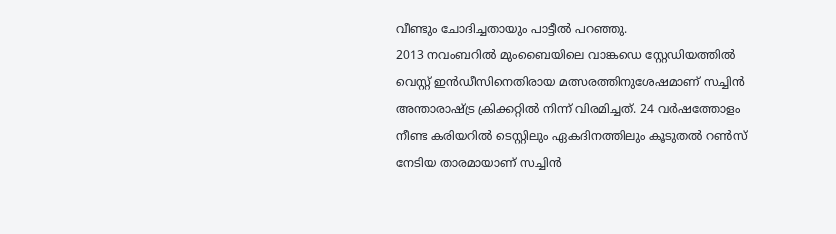വീണ്ടും ചോദിച്ചതായും പാട്ടീൽ പറഞ്ഞു.
2013 നവംബറിൽ മുംബൈയിലെ വാങ്കഡെ സ്റ്റേഡിയത്തിൽ വെസ്റ്റ് ഇൻഡീസിനെതിരായ മത്സരത്തിനുശേഷമാണ് സച്ചിൻ അന്താരാഷ്ട്ര ക്രിക്കറ്റിൽ നിന്ന് വിരമിച്ചത്. 24 വർഷത്തോളം നീണ്ട കരിയറിൽ ടെസ്റ്റിലും ഏകദിനത്തിലും കൂടുതൽ റൺസ് നേടിയ താരമായാണ് സച്ചിൻ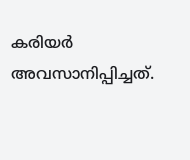കരിയർ അവസാനിപ്പിച്ചത്.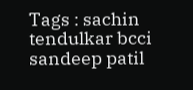Tags : sachin tendulkar bcci sandeep patil